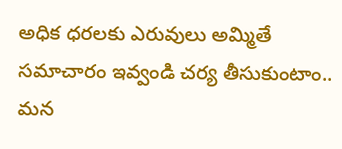అధిక ధరలకు ఎరువులు అమ్మితే సమాచారం ఇవ్వండి చర్య తీసుకుంటాం..
మన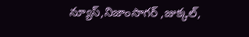న్యూస్,నిజాంసాగర్ ,జుక్కల్,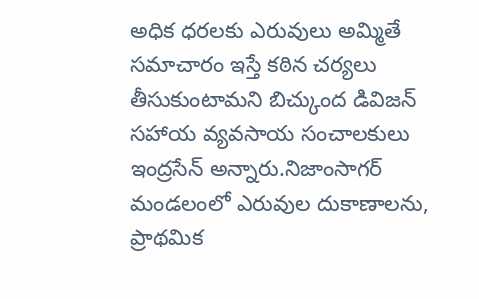అధిక ధరలకు ఎరువులు అమ్మితే సమాచారం ఇస్తే కఠిన చర్యలు తీసుకుంటామని బిచ్కుంద డివిజన్ సహాయ వ్యవసాయ సంచాలకులు ఇంద్రసేన్ అన్నారు.నిజాంసాగర్ మండలంలో ఎరువుల దుకాణాలను, ప్రాథమిక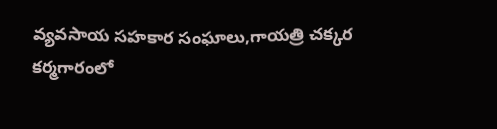వ్యవసాయ సహకార సంఘాలు,గాయత్రి చక్కర కర్మగారంలో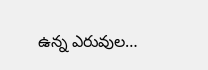ఉన్న ఎరువుల…